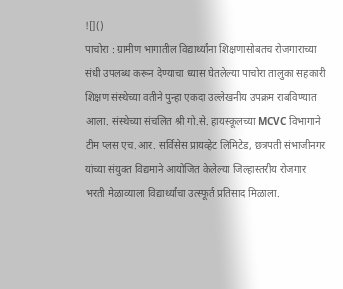![]()
पाचोरा : ग्रामीण भागातील विद्यार्थ्यांना शिक्षणासोबतच रोजगाराच्या संधी उपलब्ध करून देण्याचा ध्यास घेतलेल्या पाचोरा तालुका सहकारी शिक्षण संस्थेच्या वतीने पुन्हा एकदा उल्लेखनीय उपक्रम राबविण्यात आला. संस्थेच्या संचलित श्री गो.से. हायस्कूलच्या MCVC विभागाने टीम प्लस एच.आर. सर्विसेस प्रायव्हेट लिमिटेड, छत्रपती संभाजीनगर यांच्या संयुक्त विद्यमाने आयोजित केलेल्या जिल्हास्तरीय रोजगार भरती मेळाव्याला विद्यार्थ्यांचा उत्स्फूर्त प्रतिसाद मिळाला.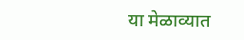या मेळाव्यात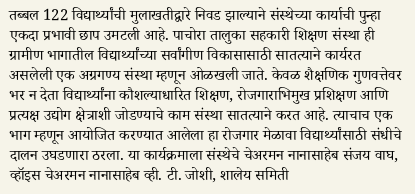तब्बल 122 विद्यार्थ्यांची मुलाखतीद्वारे निवड झाल्याने संस्थेच्या कार्याची पुन्हा एकदा प्रभावी छाप उमटली आहे. पाचोरा तालुका सहकारी शिक्षण संस्था ही ग्रामीण भागातील विद्यार्थ्यांच्या सर्वांगीण विकासासाठी सातत्याने कार्यरत असलेली एक अग्रगण्य संस्था म्हणून ओळखली जाते. केवळ शैक्षणिक गुणवत्तेवर भर न देता विद्यार्थ्यांना कौशल्याधारित शिक्षण, रोजगाराभिमुख प्रशिक्षण आणि प्रत्यक्ष उद्योग क्षेत्राशी जोडण्याचे काम संस्था सातत्याने करत आहे. त्याचाच एक भाग म्हणून आयोजित करण्यात आलेला हा रोजगार मेळावा विद्यार्थ्यांसाठी संधीचे दालन उघडणारा ठरला. या कार्यक्रमाला संस्थेचे चेअरमन नानासाहेब संजय वाघ, व्हॉइस चेअरमन नानासाहेब व्ही. टी. जोशी, शालेय समिती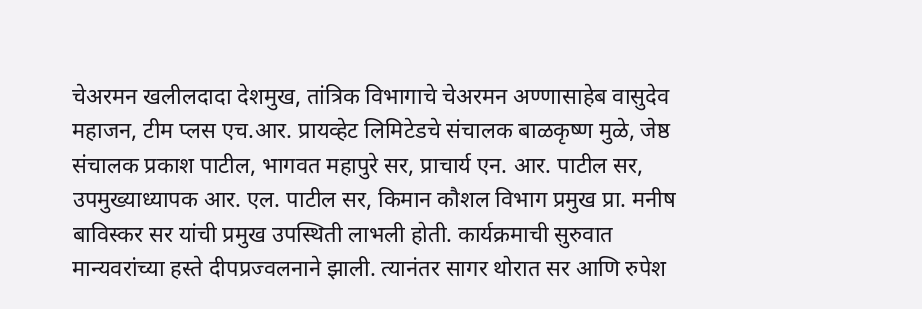चेअरमन खलीलदादा देशमुख, तांत्रिक विभागाचे चेअरमन अण्णासाहेब वासुदेव महाजन, टीम प्लस एच.आर. प्रायव्हेट लिमिटेडचे संचालक बाळकृष्ण मुळे, जेष्ठ संचालक प्रकाश पाटील, भागवत महापुरे सर, प्राचार्य एन. आर. पाटील सर, उपमुख्याध्यापक आर. एल. पाटील सर, किमान कौशल विभाग प्रमुख प्रा. मनीष बाविस्कर सर यांची प्रमुख उपस्थिती लाभली होती. कार्यक्रमाची सुरुवात मान्यवरांच्या हस्ते दीपप्रज्वलनाने झाली. त्यानंतर सागर थोरात सर आणि रुपेश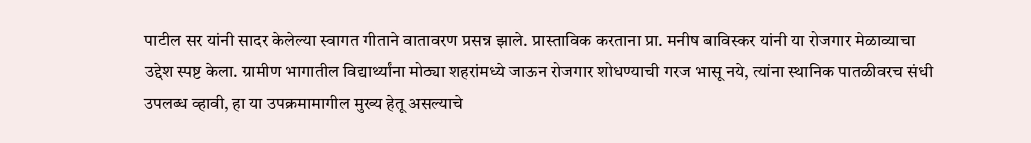पाटील सर यांनी सादर केलेल्या स्वागत गीताने वातावरण प्रसन्न झाले. प्रास्ताविक करताना प्रा. मनीष बाविस्कर यांनी या रोजगार मेळाव्याचा उद्देश स्पष्ट केला. ग्रामीण भागातील विद्यार्थ्यांना मोठ्या शहरांमध्ये जाऊन रोजगार शोधण्याची गरज भासू नये, त्यांना स्थानिक पातळीवरच संधी उपलब्ध व्हावी, हा या उपक्रमामागील मुख्य हेतू असल्याचे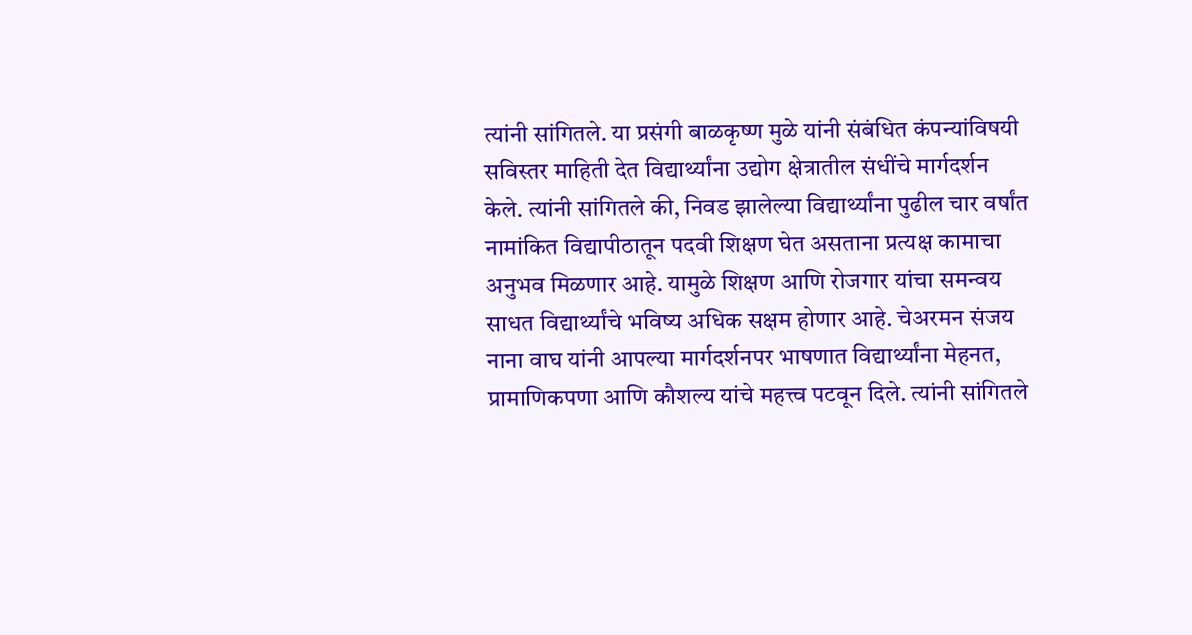त्यांनी सांगितले. या प्रसंगी बाळकृष्ण मुळे यांनी संबंधित कंपन्यांविषयी सविस्तर माहिती देत विद्यार्थ्यांना उद्योग क्षेत्रातील संधींचे मार्गदर्शन केले. त्यांनी सांगितले की, निवड झालेल्या विद्यार्थ्यांना पुढील चार वर्षांत नामांकित विद्यापीठातून पदवी शिक्षण घेत असताना प्रत्यक्ष कामाचा अनुभव मिळणार आहे. यामुळे शिक्षण आणि रोजगार यांचा समन्वय साधत विद्यार्थ्यांचे भविष्य अधिक सक्षम होणार आहे. चेअरमन संजय नाना वाघ यांनी आपल्या मार्गदर्शनपर भाषणात विद्यार्थ्यांना मेहनत, प्रामाणिकपणा आणि कौशल्य यांचे महत्त्व पटवून दिले. त्यांनी सांगितले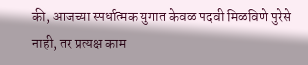की, आजच्या स्पर्धात्मक युगात केवळ पदवी मिळविणे पुरेसे नाही, तर प्रत्यक्ष काम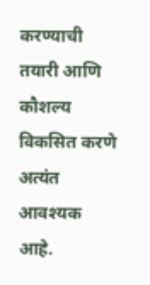करण्याची तयारी आणि कौशल्य विकसित करणे अत्यंत आवश्यक आहे.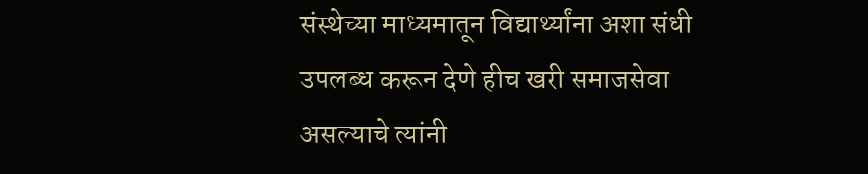संस्थेच्या माध्यमातून विद्यार्थ्यांना अशा संधी उपलब्ध करून देणे हीच खरी समाजसेवा असल्याचे त्यांनी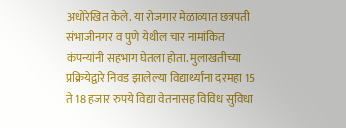अधोरेखित केले. या रोजगार मेळाव्यात छत्रपती संभाजीनगर व पुणे येथील चार नामांकित कंपन्यांनी सहभाग घेतला होता. मुलाखतीच्या प्रक्रियेद्वारे निवड झालेल्या विद्यार्थ्यांना दरमहा 15 ते 18 हजार रुपये विद्या वेतनासह विविध सुविधा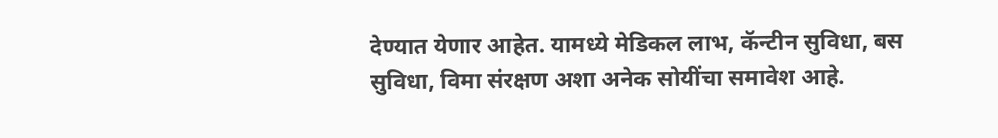देण्यात येणार आहेत. यामध्ये मेडिकल लाभ, कॅन्टीन सुविधा, बस सुविधा, विमा संरक्षण अशा अनेक सोयींचा समावेश आहे.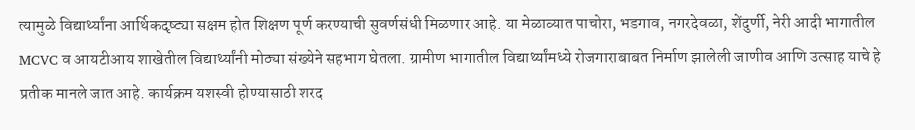त्यामुळे विद्यार्थ्यांना आर्थिकदृष्ट्या सक्षम होत शिक्षण पूर्ण करण्याची सुवर्णसंधी मिळणार आहे. या मेळाव्यात पाचोरा, भडगाव, नगरदेवळा, शेंदुर्णी, नेरी आदी भागातील MCVC व आयटीआय शाखेतील विद्यार्थ्यांनी मोठ्या संख्येने सहभाग घेतला. ग्रामीण भागातील विद्यार्थ्यांमध्ये रोजगाराबाबत निर्माण झालेली जाणीव आणि उत्साह याचे हे प्रतीक मानले जात आहे. कार्यक्रम यशस्वी होण्यासाठी शरद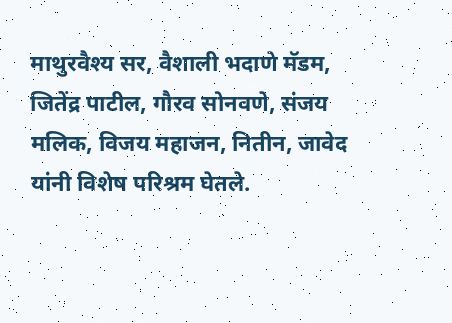माथुरवैश्य सर, वैशाली भदाणे मॅडम, जितेंद्र पाटील, गौरव सोनवणे, संजय मलिक, विजय महाजन, नितीन, जावेद यांनी विशेष परिश्रम घेतले.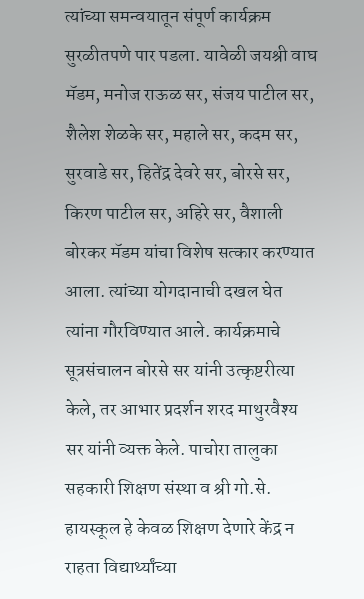त्यांच्या समन्वयातून संपूर्ण कार्यक्रम सुरळीतपणे पार पडला. यावेळी जयश्री वाघ मॅडम, मनोज राऊळ सर, संजय पाटील सर, शैलेश शेळके सर, महाले सर, कदम सर, सुरवाडे सर, हितेंद्र देवरे सर, बोरसे सर, किरण पाटील सर, अहिरे सर, वैशाली बोरकर मॅडम यांचा विशेष सत्कार करण्यात आला. त्यांच्या योगदानाची दखल घेत त्यांना गौरविण्यात आले. कार्यक्रमाचे सूत्रसंचालन बोरसे सर यांनी उत्कृष्टरीत्या केले, तर आभार प्रदर्शन शरद माथुरवैश्य सर यांनी व्यक्त केले. पाचोरा तालुका सहकारी शिक्षण संस्था व श्री गो.से. हायस्कूल हे केवळ शिक्षण देणारे केंद्र न राहता विद्यार्थ्यांच्या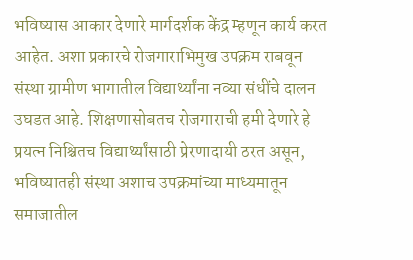भविष्यास आकार देणारे मार्गदर्शक केंद्र म्हणून कार्य करत आहेत. अशा प्रकारचे रोजगाराभिमुख उपक्रम राबवून संस्था ग्रामीण भागातील विद्यार्थ्यांना नव्या संधींचे दालन उघडत आहे. शिक्षणासोबतच रोजगाराची हमी देणारे हे प्रयत्न निश्चितच विद्यार्थ्यांसाठी प्रेरणादायी ठरत असून, भविष्यातही संस्था अशाच उपक्रमांच्या माध्यमातून समाजातील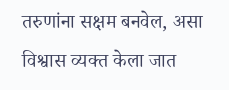तरुणांना सक्षम बनवेल, असा विश्वास व्यक्त केला जात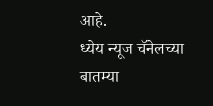आहे.
ध्येय न्यूज चॅनेलच्या बातम्या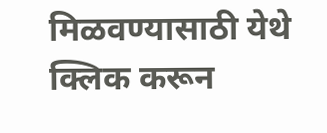मिळवण्यासाठी येथे क्लिक करून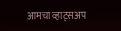आमचा व्हाट्सअप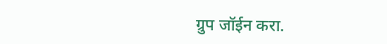ग्रुप जॉईन करा.